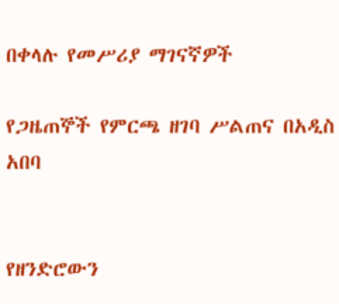በቀላሉ የመሥሪያ ማገናኛዎች

የጋዜጠኞች የምርጫ ዘገባ ሥልጠና በአዲስ አበባ


የዘንድሮውን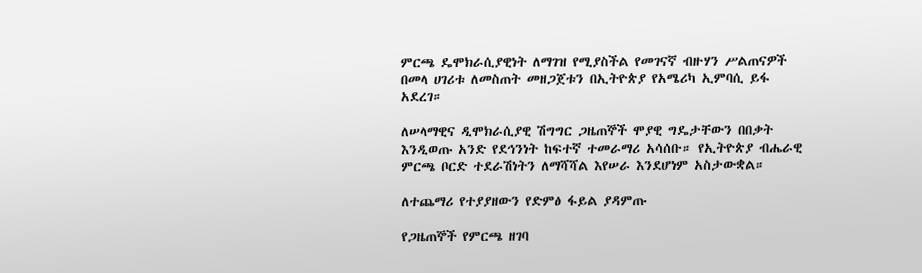ምርጫ ዴሞክራሲያዊነት ለማገዝ የሚያስችል የመገናኛ ብዙሃን ሥልጠናዎች በመላ ሀገሪቱ ለመስጠት መዘጋጀቱን በኢትዮጵያ የአሜሪካ ኢምባሲ ይፋ አደረገ።

ለሠላማዊና ዲሞክራሲያዊ ሽግግር ጋዜጠኞች ሞያዊ ግዴታቸውን በበቃት እንዲወጡ አንድ የደኅንነት ከፍተኛ ተመራማሪ አሳሰቡ። የኢትዮጵያ ብሔራዊ ምርጫ ቦርድ ተደራሽነትን ለማሻሻል እየሠራ እንደሆነም አስታውቋል።

ለተጨማሪ የተያያዘውን የድምፅ ፋይል ያዳምጡ

የጋዜጠኞች የምርጫ ዘገባ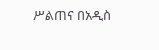ሥልጠና በአዲስ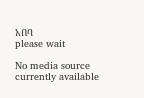አበባ
please wait

No media source currently available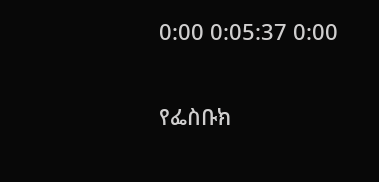0:00 0:05:37 0:00


የፌስቡክ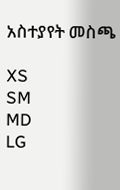አስተያየት መስጫ

XS
SM
MD
LG